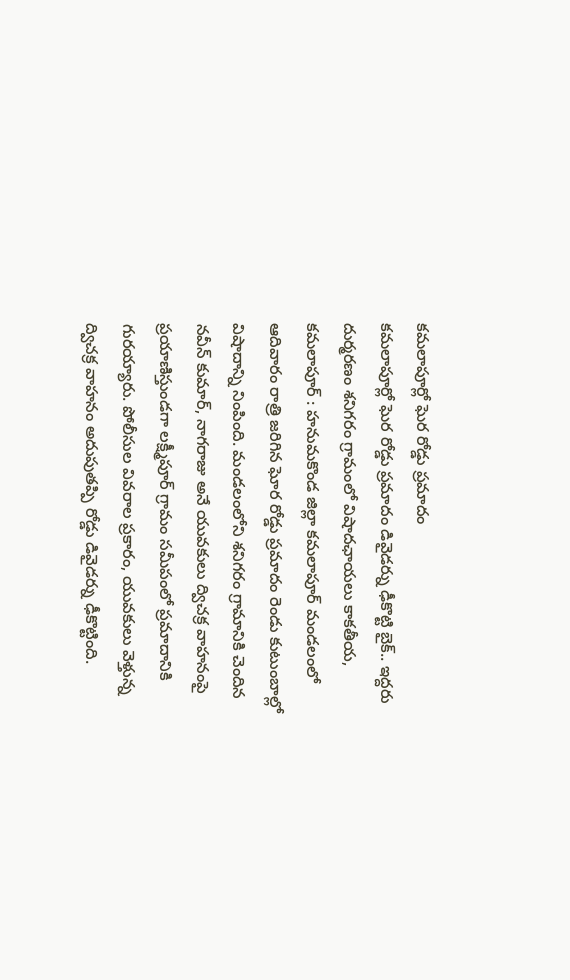కమలాపూర్లో ఘెర రోడ్డు ప్రమాదం
కమలాపూర్లో ఘెర రోడ్డు ప్రమాదం డివైడర్ను ఢీకొట్టి బైక్.. ఇద్దరు దుర్మరణం శనిగరం గ్రామంలో విషాదఛాయలు కాకతీయ, కమలాపూర్ : హనుమకొండ జిల్లా కమలాపూర్ మండలంలో ఆదివారం రాత్రి జరిగిన ఘోర రోడ్డు ప్రమాదం రెండు కుటుంబాల్లో విషాదాన్ని నింపింది. మండలంలోని శనిగరం గ్రామానికి చెందిన నవీన్ కుమార్, నాగరాజు అనే యువకులు ద్విచక్ర వాహనంపై ప్రయాణిస్తుండగా లక్ష్మీపూర్ గ్రామం సమీపంలో ప్రమాదానికి గురయ్యారు. పోలీసుల వివరాల ప్రకారం, యువకులు వెళ్తున్న ద్విచక్ర వాహనం అదుపుతప్పి రోడ్డు డివైడర్ను ఢీకొట్టింది.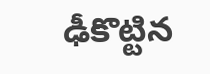ఢీకొట్టిన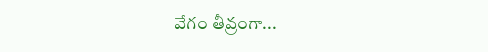వేగం తీవ్రంగా...